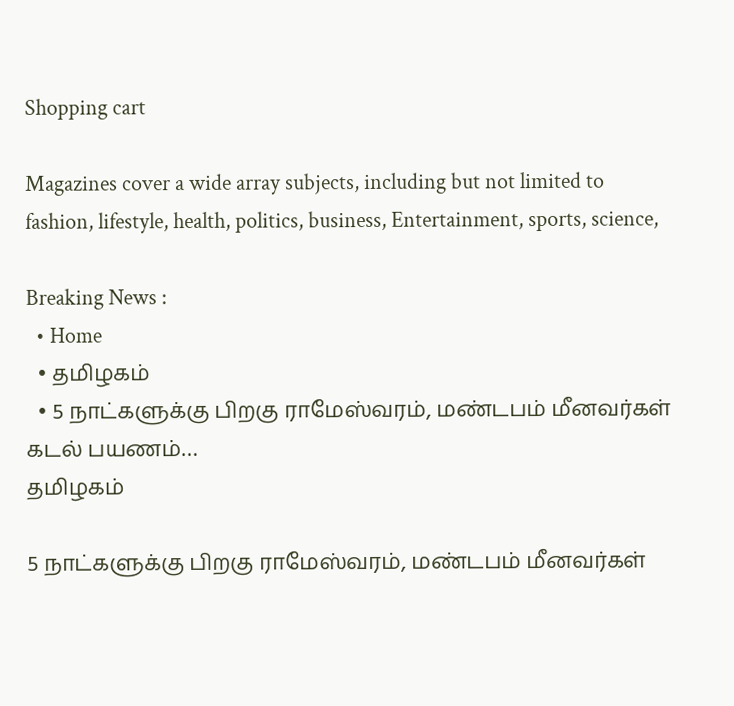Shopping cart

Magazines cover a wide array subjects, including but not limited to fashion, lifestyle, health, politics, business, Entertainment, sports, science,

Breaking News :
  • Home
  • தமிழகம்
  • 5 நாட்களுக்கு பிறகு ராமேஸ்வரம், மண்டபம் மீனவர்கள் கடல் பயணம்…
தமிழகம்

5 நாட்களுக்கு பிறகு ராமேஸ்வரம், மண்டபம் மீனவர்கள்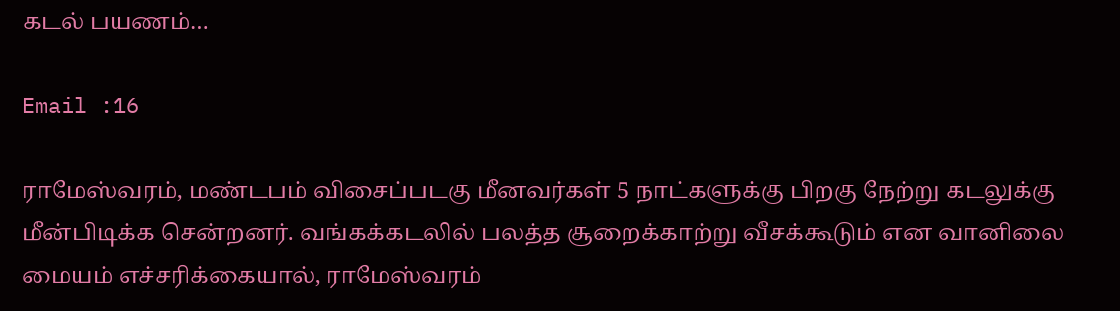கடல் பயணம்…

Email :16

ராமேஸ்வரம், மண்டபம் விசைப்படகு மீனவர்கள் 5 நாட்களுக்கு பிறகு நேற்று கடலுக்கு மீன்பிடிக்க சென்றனர். வங்கக்கடலில் பலத்த சூறைக்காற்று வீசக்கூடும் என வானிலை மையம் எச்சரிக்கையால், ராமேஸ்வரம்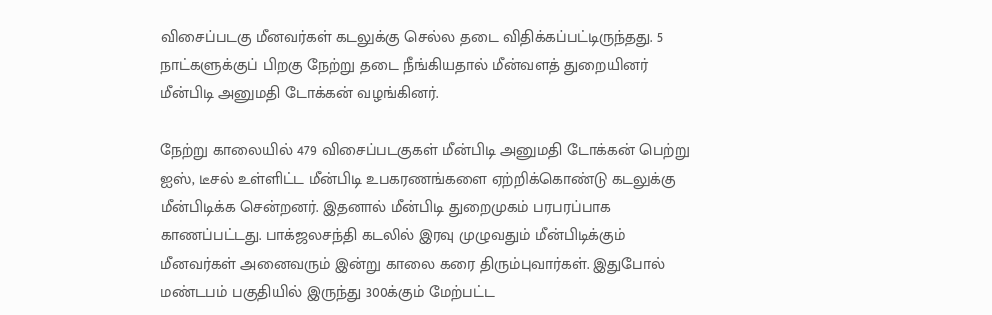விசைப்படகு மீனவர்கள் கடலுக்கு செல்ல தடை விதிக்கப்பட்டிருந்தது. 5 நாட்களுக்குப் பிறகு நேற்று தடை நீங்கியதால் மீன்வளத் துறையினர் மீன்பிடி அனுமதி டோக்கன் வழங்கினர்.

நேற்று காலையில் 479 விசைப்படகுகள் மீன்பிடி அனுமதி டோக்கன் பெற்று ஐஸ், டீசல் உள்ளிட்ட மீன்பிடி உபகரணங்களை ஏற்றிக்கொண்டு கடலுக்கு மீன்பிடிக்க சென்றனர். இதனால் மீன்பிடி துறைமுகம் பரபரப்பாக காணப்பட்டது. பாக்ஜலசந்தி கடலில் இரவு முழுவதும் மீன்பிடிக்கும் மீனவர்கள் அனைவரும் இன்று காலை கரை திரும்புவார்கள். இதுபோல் மண்டபம் பகுதியில் இருந்து 300க்கும் மேற்பட்ட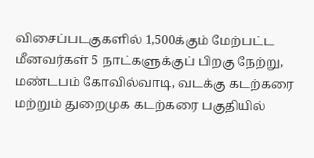விசைப்படகுகளில் 1,500க்கும் மேற்பட்ட மீனவர்கள் 5 நாட்களுக்குப் பிறகு நேற்று, மண்டபம் கோவில்வாடி, வடக்கு கடற்கரை மற்றும் துறைமுக கடற்கரை பகுதியில்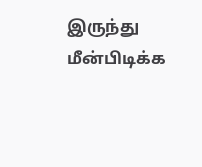இருந்து மீன்பிடிக்க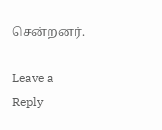சென்றனர்.

Leave a Reply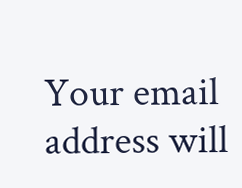Your email address will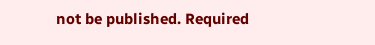not be published. Required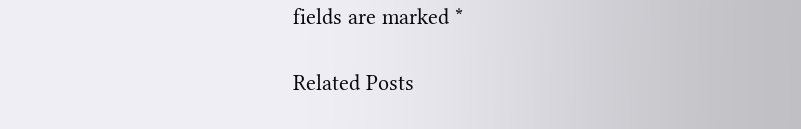fields are marked *

Related Posts